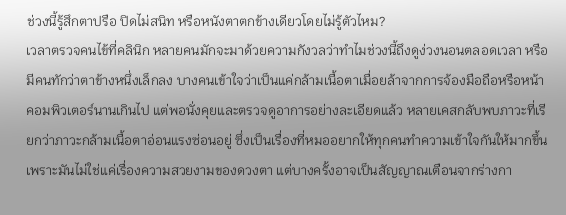ช่วงนี้รู้สึกตาปรือ ปิดไม่สนิท หรือหนังตาตกข้างเดียวโดยไม่รู้ตัวไหม?
เวลาตรวจคนไข้ที่คลินิก หลายคนมักจะมาด้วยความกังวลว่าทำไมช่วงนี้ถึงดูง่วงนอนตลอดเวลา หรือมีคนทักว่าตาข้างหนึ่งเล็กลง บางคนเข้าใจว่าเป็นแค่กล้ามเนื้อตาเมื่อยล้าจากการจ้องมือถือหรือหน้าคอมพิวเตอร์นานเกินไป แต่พอนั่งคุยและตรวจดูอาการอย่างละเอียดแล้ว หลายเคสกลับพบภาวะที่เรียกว่าภาวะกล้ามเนื้อตาอ่อนแรงซ่อนอยู่ ซึ่งเป็นเรื่องที่หมออยากให้ทุกคนทำความเข้าใจกันให้มากขึ้น เพราะมันไม่ใช่แค่เรื่องความสวยงามของดวงตา แต่บางครั้งอาจเป็นสัญญาณเตือนจากร่างกา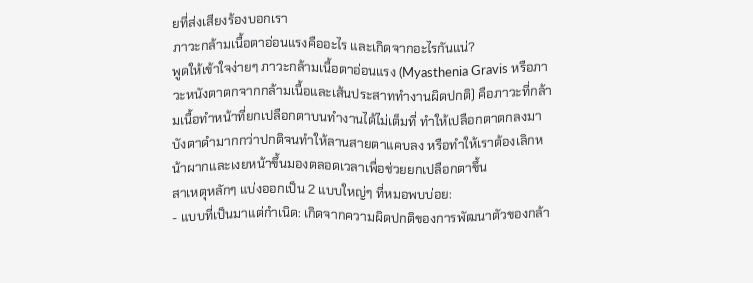ยที่ส่งเสียงร้องบอกเรา
ภาวะกล้ามเนื้อตาอ่อนแรงคืออะไร และเกิดจากอะไรกันแน่?
พูดให้เข้าใจง่ายๆ ภาวะกล้ามเนื้อตาอ่อนแรง (Myasthenia Gravis หรือภาวะหนังตาตกจากกล้ามเนื้อและเส้นประสาททำงานผิดปกติ) คือภาวะที่กล้ามเนื้อทำหน้าที่ยกเปลือกตาบนทำงานได้ไม่เต็มที่ ทำให้เปลือกตาตกลงมาบังตาดำมากกว่าปกติจนทำให้ลานสายตาแคบลง หรือทำให้เราต้องเลิกหน้าผากและเงยหน้าขึ้นมองตลอดเวลาเพื่อช่วยยกเปลือกตาขึ้น
สาเหตุหลักๆ แบ่งออกเป็น 2 แบบใหญ่ๆ ที่หมอพบบ่อย:
- แบบที่เป็นมาแต่กำเนิด: เกิดจากความผิดปกติของการพัฒนาตัวของกล้า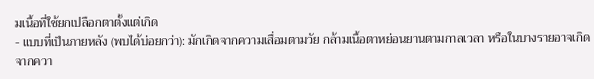มเนื้อที่ใช้ยกเปลือกตาตั้งแต่เกิด
- แบบที่เป็นภายหลัง (พบได้บ่อยกว่า): มักเกิดจากความเสื่อมตามวัย กล้ามเนื้อตาหย่อนยานตามกาลเวลา หรือในบางรายอาจเกิดจากควา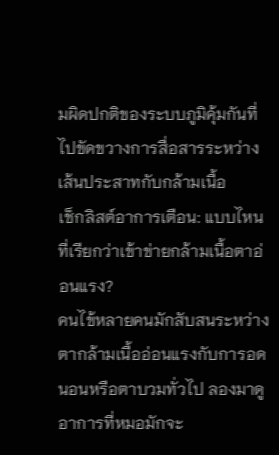มผิดปกติของระบบภูมิคุ้มกันที่ไปขัดขวางการสื่อสารระหว่างเส้นประสาทกับกล้ามเนื้อ
เช็กลิสต์อาการเตือน: แบบไหนที่เรียกว่าเข้าข่ายกล้ามเนื้อตาอ่อนแรง?
คนไข้หลายคนมักสับสนระหว่างตากล้ามเนื้ออ่อนแรงกับการอดนอนหรือตาบวมทั่วไป ลองมาดูอาการที่หมอมักจะ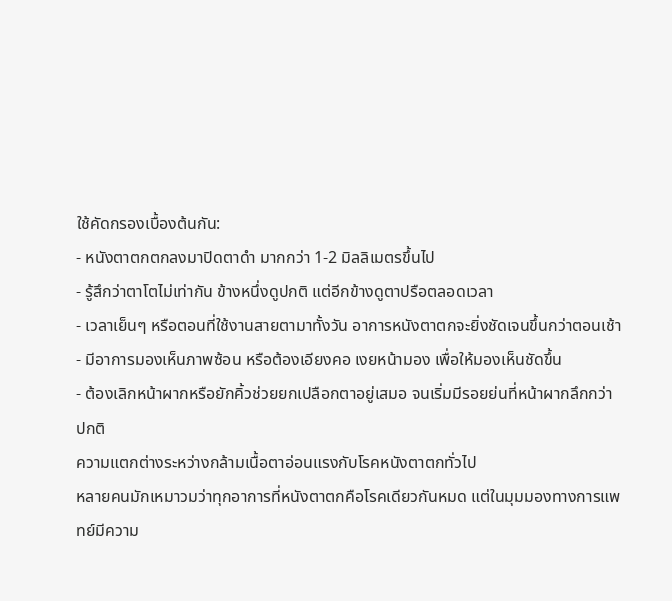ใช้คัดกรองเบื้องต้นกัน:
- หนังตาตกตกลงมาปิดตาดำ มากกว่า 1-2 มิลลิเมตรขึ้นไป
- รู้สึกว่าตาโตไม่เท่ากัน ข้างหนึ่งดูปกติ แต่อีกข้างดูตาปรือตลอดเวลา
- เวลาเย็นๆ หรือตอนที่ใช้งานสายตามาทั้งวัน อาการหนังตาตกจะยิ่งชัดเจนขึ้นกว่าตอนเช้า
- มีอาการมองเห็นภาพซ้อน หรือต้องเอียงคอ เงยหน้ามอง เพื่อให้มองเห็นชัดขึ้น
- ต้องเลิกหน้าผากหรือยักคิ้วช่วยยกเปลือกตาอยู่เสมอ จนเริ่มมีรอยย่นที่หน้าผากลึกกว่าปกติ
ความแตกต่างระหว่างกล้ามเนื้อตาอ่อนแรงกับโรคหนังตาตกทั่วไป
หลายคนมักเหมาวมว่าทุกอาการที่หนังตาตกคือโรคเดียวกันหมด แต่ในมุมมองทางการแพทย์มีความ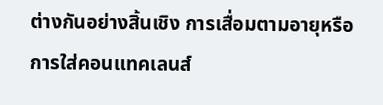ต่างกันอย่างสิ้นเชิง การเสื่อมตามอายุหรือการใส่คอนแทคเลนส์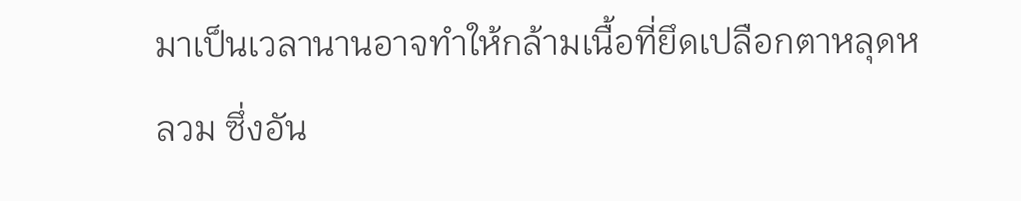มาเป็นเวลานานอาจทำให้กล้ามเนื้อที่ยึดเปลือกตาหลุดหลวม ซึ่งอัน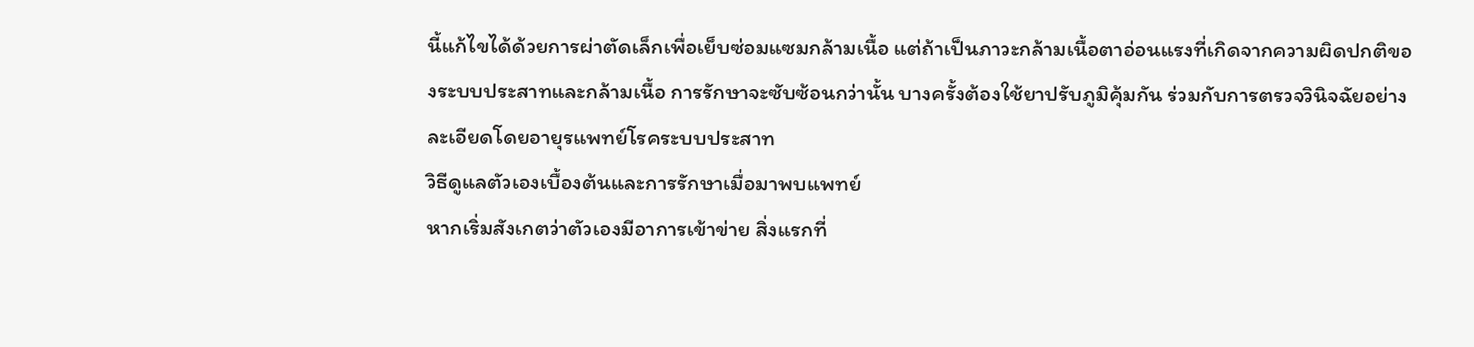นี้แก้ไขได้ด้วยการผ่าตัดเล็กเพื่อเย็บซ่อมแซมกล้ามเนื้อ แต่ถ้าเป็นภาวะกล้ามเนื้อตาอ่อนแรงที่เกิดจากความผิดปกติของระบบประสาทและกล้ามเนื้อ การรักษาจะซับซ้อนกว่านั้น บางครั้งต้องใช้ยาปรับภูมิคุ้มกัน ร่วมกับการตรวจวินิจฉัยอย่างละเอียดโดยอายุรแพทย์โรคระบบประสาท
วิธีดูแลตัวเองเบื้องต้นและการรักษาเมื่อมาพบแพทย์
หากเริ่มสังเกตว่าตัวเองมีอาการเข้าข่าย สิ่งแรกที่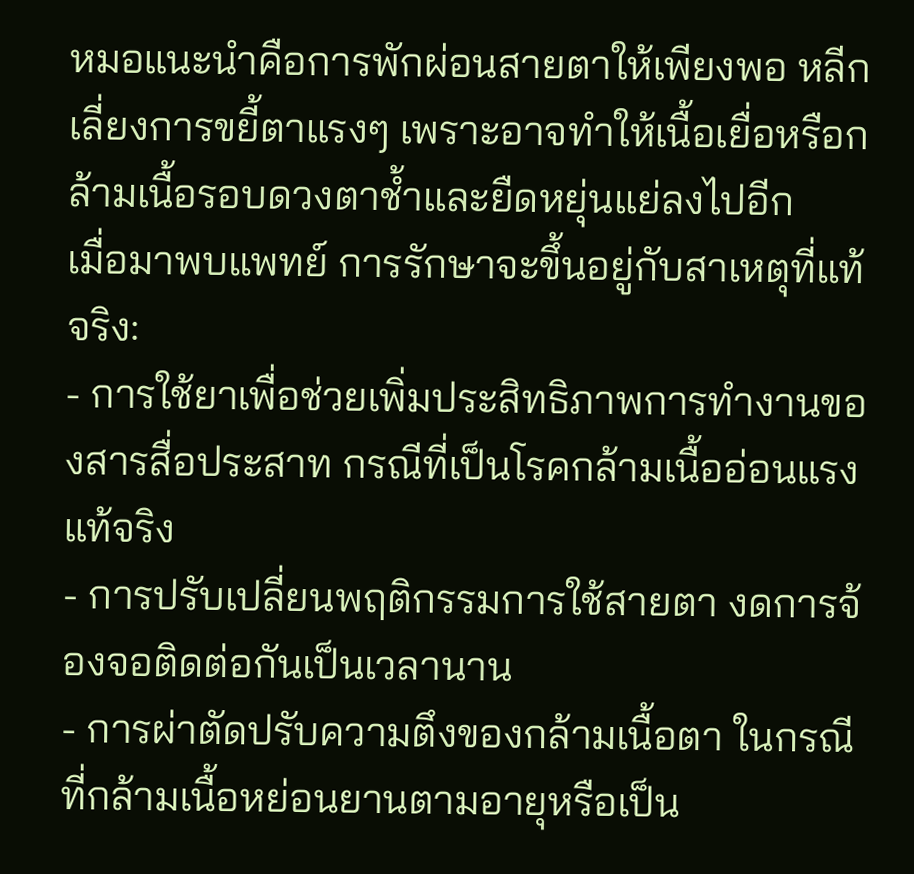หมอแนะนำคือการพักผ่อนสายตาให้เพียงพอ หลีกเลี่ยงการขยี้ตาแรงๆ เพราะอาจทำให้เนื้อเยื่อหรือกล้ามเนื้อรอบดวงตาช้ำและยืดหยุ่นแย่ลงไปอีก
เมื่อมาพบแพทย์ การรักษาจะขึ้นอยู่กับสาเหตุที่แท้จริง:
- การใช้ยาเพื่อช่วยเพิ่มประสิทธิภาพการทำงานของสารสื่อประสาท กรณีที่เป็นโรคกล้ามเนื้ออ่อนแรงแท้จริง
- การปรับเปลี่ยนพฤติกรรมการใช้สายตา งดการจ้องจอติดต่อกันเป็นเวลานาน
- การผ่าตัดปรับความตึงของกล้ามเนื้อตา ในกรณีที่กล้ามเนื้อหย่อนยานตามอายุหรือเป็น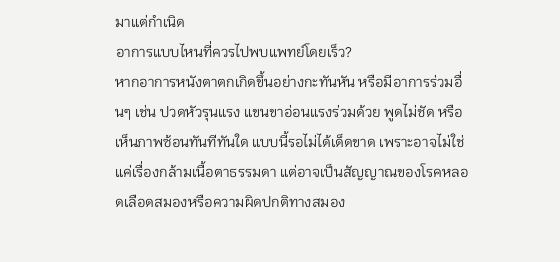มาแต่กำเนิด
อาการแบบไหนที่ควรไปพบแพทย์โดยเร็ว?
หากอาการหนังตาตกเกิดขึ้นอย่างกะทันหัน หรือมีอาการร่วมอื่นๆ เช่น ปวดหัวรุนแรง แขนขาอ่อนแรงร่วมด้วย พูดไม่ชัด หรือเห็นภาพซ้อนทันทีทันใด แบบนี้รอไม่ได้เด็ดขาด เพราะอาจไม่ใช่แค่เรื่องกล้ามเนื้อตาธรรมดา แต่อาจเป็นสัญญาณของโรคหลอดเลือดสมองหรือความผิดปกติทางสมอง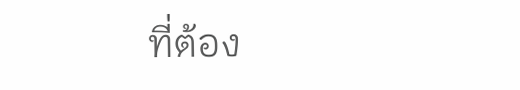ที่ต้อง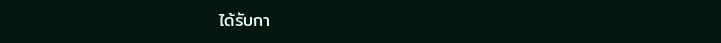ได้รับกา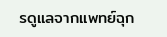รดูแลจากแพทย์ฉุก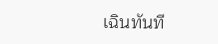เฉินทันที